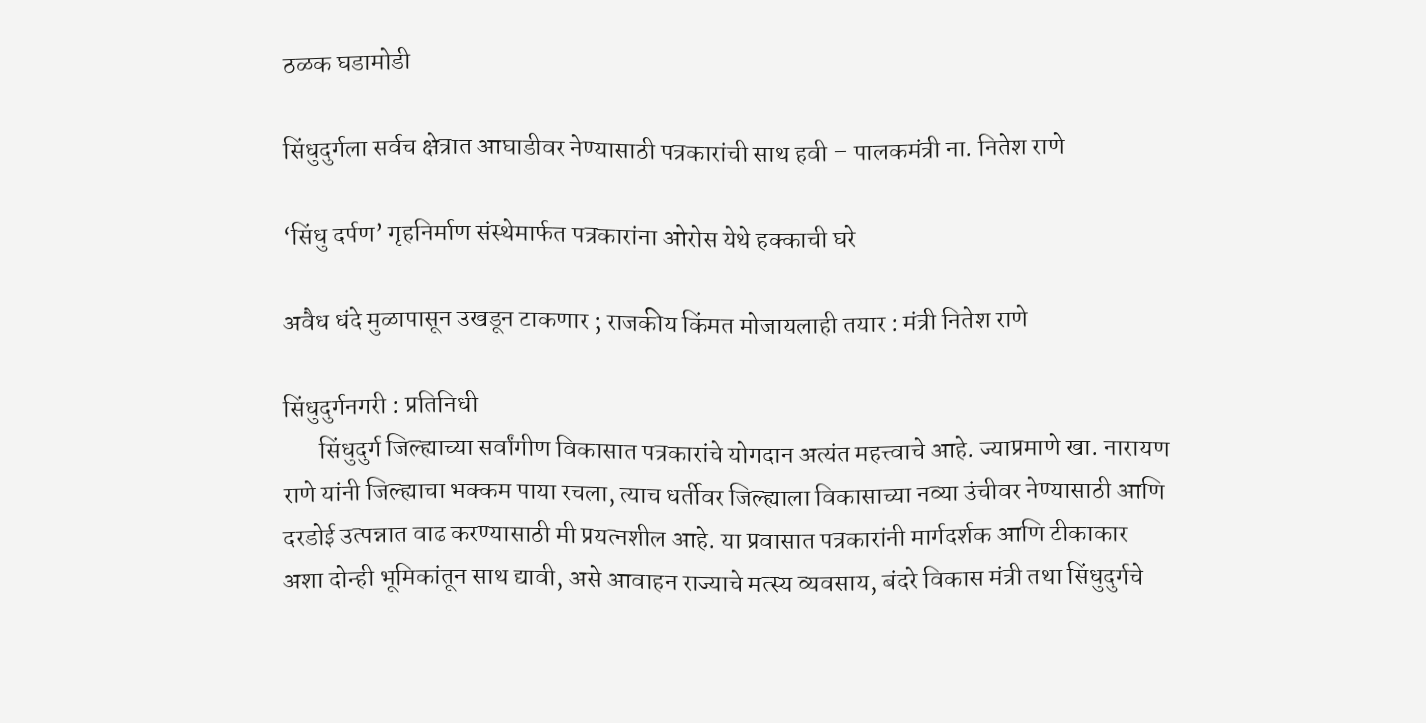ठळक घडामोडी

सिंधुदुर्गला सर्वच क्षेत्रात आघाडीवर नेण्यासाठी पत्रकारांची साथ हवी – पालकमंत्री ना. नितेश राणे

‘सिंधु दर्पण’ गृहनिर्माण संस्थेमार्फत पत्रकारांना ओरोस येथे हक्काची घरे

अवैध धंदे मुळापासून उखडून टाकणार ; राजकीय किंमत मोजायलाही तयार : मंत्री नितेश राणे

सिंधुदुर्गनगरी : प्रतिनिधी
       सिंधुदुर्ग जिल्ह्याच्या सर्वांगीण विकासात पत्रकारांचे योगदान अत्यंत महत्त्वाचे आहे. ज्याप्रमाणे खा. नारायण राणे यांनी जिल्ह्याचा भक्कम पाया रचला, त्याच धर्तीवर जिल्ह्याला विकासाच्या नव्या उंचीवर नेण्यासाठी आणि दरडोई उत्पन्नात वाढ करण्यासाठी मी प्रयत्नशील आहे. या प्रवासात पत्रकारांनी मार्गदर्शक आणि टीकाकार अशा दोन्ही भूमिकांतून साथ द्यावी, असे आवाहन राज्याचे मत्स्य व्यवसाय, बंदरे विकास मंत्री तथा सिंधुदुर्गचे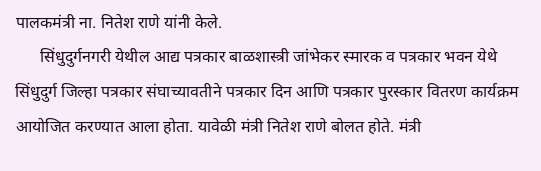पालकमंत्री ना. नितेश राणे यांनी केले.
      सिंधुदुर्गनगरी येथील आद्य पत्रकार बाळशास्त्री जांभेकर स्मारक व पत्रकार भवन येथे सिंधुदुर्ग जिल्हा पत्रकार संघाच्यावतीने पत्रकार दिन आणि पत्रकार पुरस्कार वितरण कार्यक्रम आयोजित करण्यात आला होता. यावेळी मंत्री नितेश राणे बोलत होते. मंत्री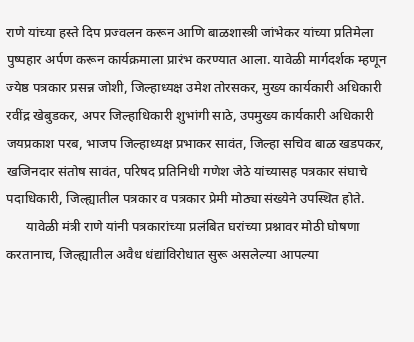राणे यांच्या हस्ते दिप प्रज्वलन करून आणि बाळशास्त्री जांभेकर यांच्या प्रतिमेला पुष्पहार अर्पण करून कार्यक्रमाला प्रारंभ करण्यात आला. यावेळी मार्गदर्शक म्हणून ज्येष्ठ पत्रकार प्रसन्न जोशी, जिल्हाध्यक्ष उमेश तोरसकर, मुख्य कार्यकारी अधिकारी रवींद्र खेबुडकर, अपर जिल्हाधिकारी शुभांगी साठे, उपमुख्य कार्यकारी अधिकारी जयप्रकाश परब, भाजप जिल्हाध्यक्ष प्रभाकर सावंत, जिल्हा सचिव बाळ खडपकर, खजिनदार संतोष सावंत, परिषद प्रतिनिधी गणेश जेठे यांच्यासह पत्रकार संघाचे पदाधिकारी, जिल्ह्यातील पत्रकार व पत्रकार प्रेमी मोठ्या संख्येने उपस्थित होते.
      यावेळी मंत्री राणे यांनी पत्रकारांच्या प्रलंबित घरांच्या प्रश्नावर मोठी घोषणा करतानाच, जिल्ह्यातील अवैध धंद्यांविरोधात सुरू असलेल्या आपल्या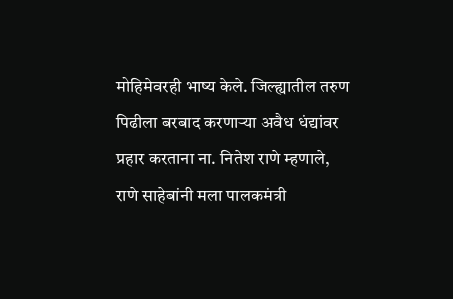मोहिमेवरही भाष्य केले. जिल्ह्यातील तरुण पिढीला बरबाद करणाऱ्या अवैध धंद्यांवर प्रहार करताना ना. नितेश राणे म्हणाले, राणे साहेबांनी मला पालकमंत्री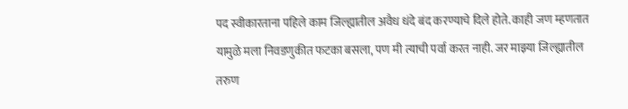पद स्वीकारताना पहिले काम जिल्ह्यातील अवैध धंदे बंद करण्याचे दिले होते. काही जण म्हणतात यामुळे मला निवडणुकीत फटका बसला, पण मी त्याची पर्वा करत नाही. जर माझ्या जिल्ह्यातील तरुण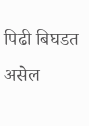पिढी बिघडत असेल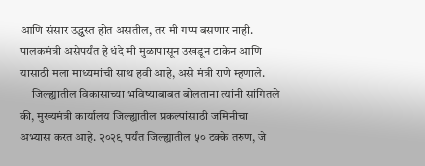आणि संसार उद्ध्वस्त होत असतील, तर मी गप्प बसणार नाही. पालकमंत्री असेपर्यंत हे धंदे मी मुळापासून उखडून टाकेन आणि यासाठी मला माध्यमांची साथ हवी आहे, असे मंत्री राणे म्हणाले.
     जिल्ह्यातील विकासाच्या भविष्याबाबत बोलताना त्यांनी सांगितले की, मुख्यमंत्री कार्यालय जिल्ह्यातील प्रकल्पांसाठी जमिनीचा अभ्यास करत आहे. २०२९ पर्यंत जिल्ह्यातील ५० टक्के तरुण, जे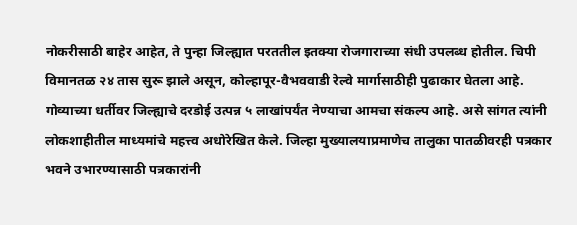नोकरीसाठी बाहेर आहेत, ते पुन्हा जिल्ह्यात परततील इतक्या रोजगाराच्या संधी उपलब्ध होतील. चिपी विमानतळ २४ तास सुरू झाले असून, कोल्हापूर-वैभववाडी रेल्वे मार्गासाठीही पुढाकार घेतला आहे. गोव्याच्या धर्तीवर जिल्ह्याचे दरडोई उत्पन्न ५ लाखांपर्यंत नेण्याचा आमचा संकल्प आहे. असे सांगत त्यांनी लोकशाहीतील माध्यमांचे महत्त्व अधोरेखित केले. जिल्हा मुख्यालयाप्रमाणेच तालुका पातळीवरही पत्रकार भवने उभारण्यासाठी पत्रकारांनी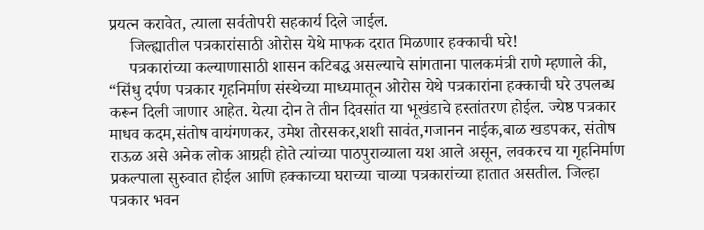प्रयत्न करावेत, त्याला सर्वतोपरी सहकार्य दिले जाईल.
     जिल्ह्यातील पत्रकारांसाठी ओरोस येथे माफक दरात मिळणार हक्काची घरे!
     पत्रकारांच्या कल्याणासाठी शासन कटिबद्ध असल्याचे सांगताना पालकमंत्री राणे म्हणाले की, “सिंधु दर्पण पत्रकार गृहनिर्माण संस्थेच्या माध्यमातून ओरोस येथे पत्रकारांना हक्काची घरे उपलब्ध करून दिली जाणार आहेत. येत्या दोन ते तीन दिवसांत या भूखंडाचे हस्तांतरण होईल. ज्येष्ठ पत्रकार माधव कदम,संतोष वायंगणकर, उमेश तोरसकर,शशी सावंत,गजानन नाईक,बाळ खडपकर, संतोष राऊळ असे अनेक लोक आग्रही होते त्यांच्या पाठपुराव्याला यश आले असून, लवकरच या गृहनिर्माण प्रकल्पाला सुरुवात होईल आणि हक्काच्या घराच्या चाव्या पत्रकारांच्या हातात असतील. जिल्हा पत्रकार भवन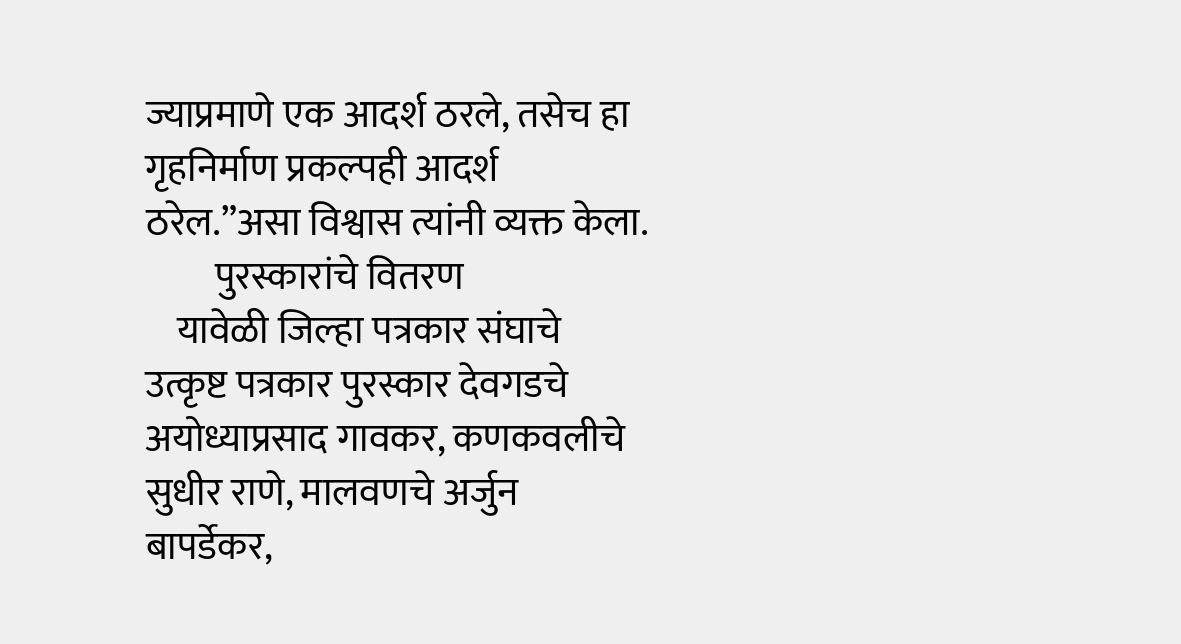ज्याप्रमाणे एक आदर्श ठरले, तसेच हा गृहनिर्माण प्रकल्पही आदर्श ठरेल.”असा विश्वास त्यांनी व्यक्त केला.
         पुरस्कारांचे वितरण
    यावेळी जिल्हा पत्रकार संघाचे उत्कृष्ट पत्रकार पुरस्कार देवगडचे अयोध्याप्रसाद गावकर, कणकवलीचे सुधीर राणे, मालवणचे अर्जुन बापर्डेकर,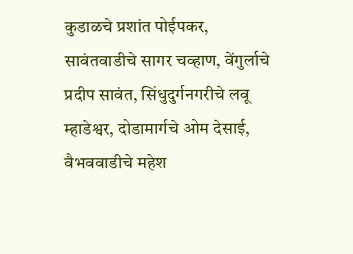कुडाळचे प्रशांत पोईपकर, सावंतवाडीचे सागर चव्हाण, वेंगुर्लाचे प्रदीप सावंत, सिंधुदुर्गनगरीचे लवू म्हाडेश्वर, दोडामार्गचे ओम देसाई, वैभववाडीचे महेश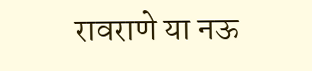रावराणे या नऊ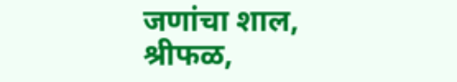जणांचा शाल, श्रीफळ,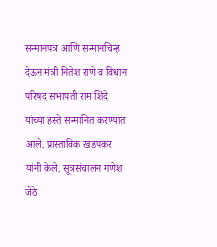सन्मानपत्र आणि सन्मानचिन्ह देऊन मंत्री नितेश राणे व विधान परिषद सभापती राम शिंदे यांच्या हस्ते सन्मानित करण्यात आले. प्रास्ताविक खडपकर यांनी केले. सूत्रसंचालन गणेश जेठे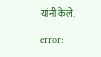यांनी केले.

error: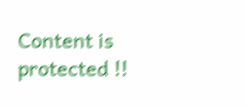Content is protected !!